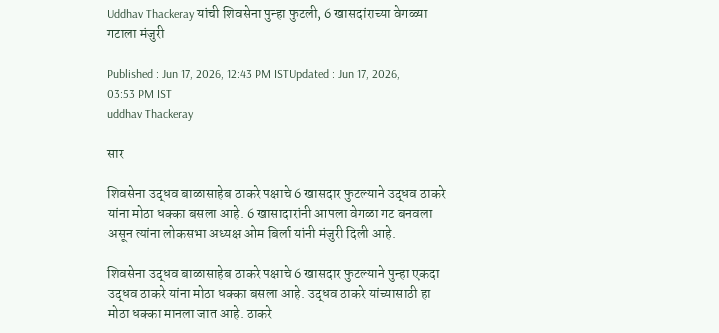Uddhav Thackeray यांची शिवसेना पुन्हा फुटली, 6 खासदांराच्या वेगळ्या गटाला मंजुरी

Published : Jun 17, 2026, 12:43 PM ISTUpdated : Jun 17, 2026, 03:53 PM IST
uddhav Thackeray

सार

शिवसेना उद्धव बाळासाहेब ठाकरे पक्षाचे 6 खासदार फुटल्याने उद्धव ठाकरे यांना मोठा धक्का बसला आहे. 6 खासादारांनी आपला वेगळा गट बनवला असून त्यांना लोकसभा अध्यक्ष ओम बिर्ला यांनी मंजुरी दिली आहे.

शिवसेना उद्धव बाळासाहेब ठाकरे पक्षाचे 6 खासदार फुटल्याने पुन्हा एकदा उद्धव ठाकरे यांना मोठा धक्का बसला आहे. उद्धव ठाकरे यांच्यासाठी हा मोठा धक्का मानला जात आहे. ठाकरे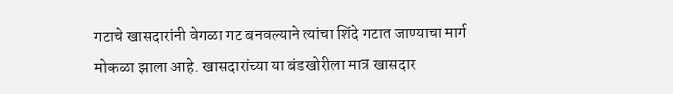गटाचे खासदारांनी वेगळा गट बनवल्याने त्यांचा शिंदे गटात जाण्याचा मार्ग मोकळा झाला आहे. खासदारांच्या या बंडखोरीला मात्र खासदार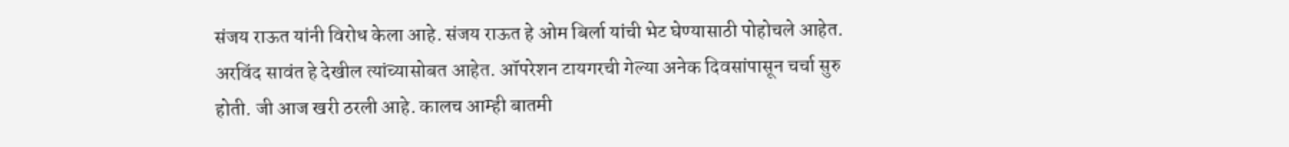संजय राऊत यांनी विरोध केला आहे. संजय राऊत हे ओम बिर्ला यांची भेट घेण्यासाठी पोहोचले आहेत. अरविंद सावंत हे देखील त्यांच्यासोबत आहेत. ऑपरेशन टायगरची गेल्या अनेक दिवसांपासून चर्चा सुरु होती. जी आज खरी ठरली आहे. कालच आम्ही बातमी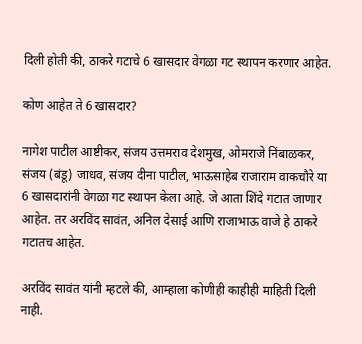दिली होती की, ठाकरे गटाचे 6 खासदार वेगळा गट स्थापन करणार आहेत.

कोण आहेत ते 6 खासदार?

नागेश पाटील आष्टीकर, संजय उत्तमराव देशमुख, ओमराजे निंबाळकर, संजय (बंडू) जाधव, संजय दीना पाटील, भाऊसाहेब राजाराम वाकचौरे या 6 खासदारांनी वेगळा गट स्थापन केला आहे. जे आता शिंदे गटात जाणार आहेत. तर अरविंद सावंत, अनिल देसाई आणि राजाभाऊ वाजे हे ठाकरे गटातच आहेत.

अरविंद सावंत यांनी म्हटले की, आम्हाला कोणीही काहीही माहिती दिली नाही.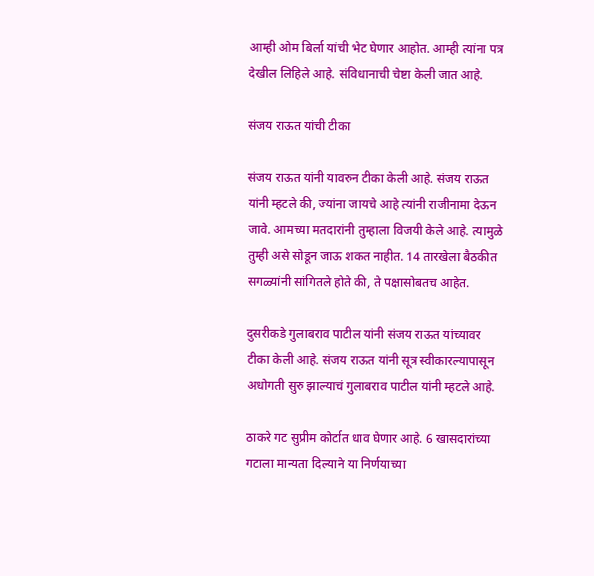आम्ही ओम बिर्ला यांची भेट घेणार आहोत. आम्ही त्यांना पत्र देखील लिहिले आहे. संविधानाची चेष्टा केली जात आहे.

संजय राऊत यांची टीका

संजय राऊत यांनी यावरुन टीका केली आहे. संजय राऊत यांनी म्हटले की, ज्यांना जायचे आहे त्यांनी राजीनामा देऊन जावे. आमच्या मतदारांनी तुम्हाला विजयी केले आहे. त्यामुळे तुम्ही असे सोडून जाऊ शकत नाहीत. 14 तारखेला बैठकीत सगळ्यांनी सांगितले होते की, ते पक्षासोबतच आहेत.

दुसरीकडे गुलाबराव पाटील यांनी संजय राऊत यांच्यावर टीका केली आहे. संजय राऊत यांनी सूत्र स्वीकारल्यापासून अधोगती सुरु झाल्याचं गुलाबराव पाटील यांनी म्हटले आहे.

ठाकरे गट सुप्रीम कोर्टात धाव घेणार आहे. 6 खासदारांच्या गटाला मान्यता दिल्याने या निर्णयाच्या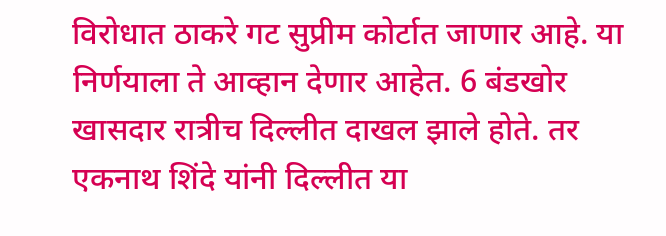विरोधात ठाकरे गट सुप्रीम कोर्टात जाणार आहे. या निर्णयाला ते आव्हान देणार आहेत. 6 बंडखोर खासदार रात्रीच दिल्लीत दाखल झाले होते. तर एकनाथ शिंदे यांनी दिल्लीत या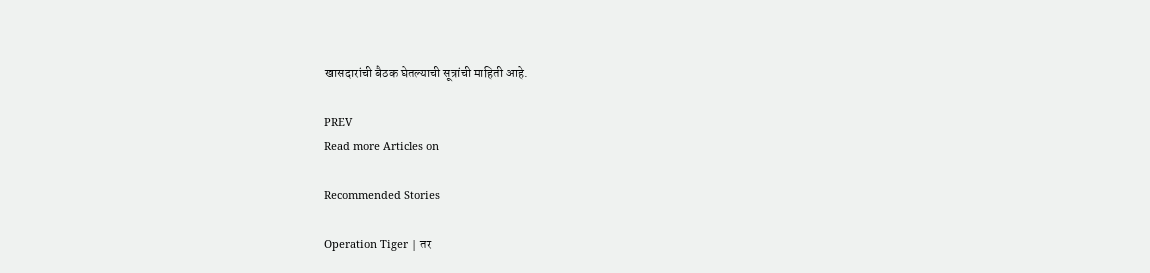खासदारांची बैठक घेतल्याची सूत्रांची माहिती आहे.

PREV
Read more Articles on

Recommended Stories

Operation Tiger | तर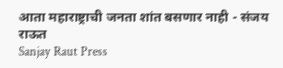आता महाराष्ट्राची जनता शांत बसणार नाही - संजय राऊत
Sanjay Raut Press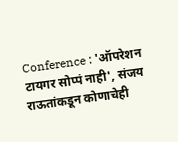Conference : 'ऑपरेशन टायगर सोप्पं नाही', संजय राऊतांकडून कोणाचेही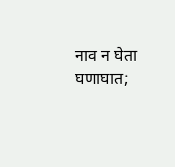नाव न घेता घणाघात;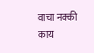वाचा नक्की काय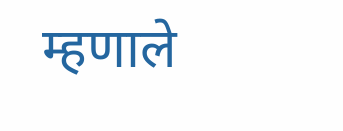म्हणाले